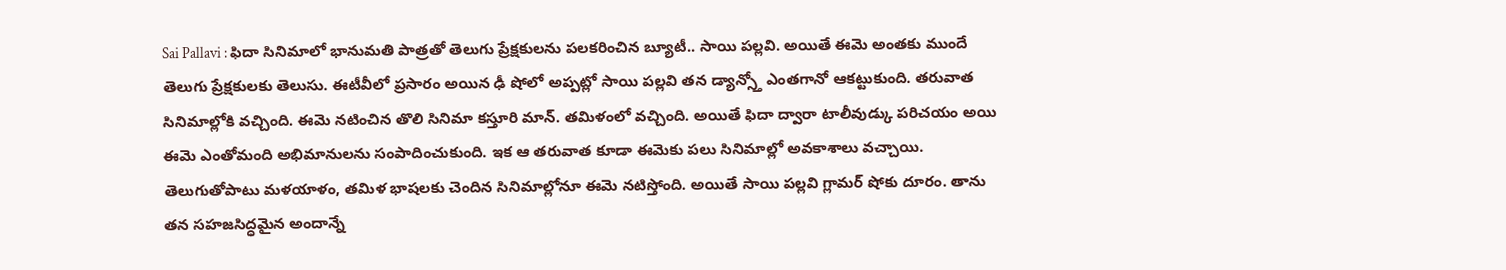Sai Pallavi : ఫిదా సినిమాలో భానుమతి పాత్రతో తెలుగు ప్రేక్షకులను పలకరించిన బ్యూటీ.. సాయి పల్లవి. అయితే ఈమె అంతకు ముందే తెలుగు ప్రేక్షకులకు తెలుసు. ఈటీవీలో ప్రసారం అయిన ఢీ షోలో అప్పట్లో సాయి పల్లవి తన డ్యాన్స్తో ఎంతగానో ఆకట్టుకుంది. తరువాత సినిమాల్లోకి వచ్చింది. ఈమె నటించిన తొలి సినిమా కస్తూరి మాన్. తమిళంలో వచ్చింది. అయితే ఫిదా ద్వారా టాలీవుడ్కు పరిచయం అయి ఈమె ఎంతోమంది అభిమానులను సంపాదించుకుంది. ఇక ఆ తరువాత కూడా ఈమెకు పలు సినిమాల్లో అవకాశాలు వచ్చాయి.
తెలుగుతోపాటు మళయాళం, తమిళ భాషలకు చెందిన సినిమాల్లోనూ ఈమె నటిస్తోంది. అయితే సాయి పల్లవి గ్లామర్ షోకు దూరం. తాను తన సహజసిద్ధమైన అందాన్నే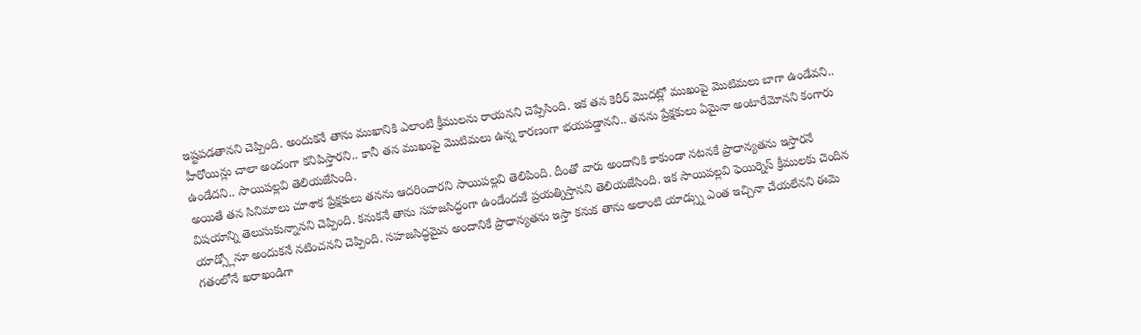ఇష్టపడతానని చెప్పింది. అందుకనే తాను ముఖానికి ఎలాంటి క్రీములను రాయనని చెప్పేసింది. ఇక తన కెరీర్ మొదట్లో ముఖంపై మొటిమలు బాగా ఉండేవని.. హీరోయిన్లు చాలా అందంగా కనిపిస్తారని.. కానీ తన ముఖంపై మొటిమలు ఉన్న కారణంగా భయపడ్డానని.. తనను ప్రేక్షకులు ఏమైనా అంటారేమోనని కంగారు ఉండేదని.. సాయిపల్లవి తెలియజేసింది.
అయితే తన సినిమాలు చూశాక ప్రేక్షకులు తనను ఆదరించారని సాయిపల్లవి తెలిపింది. దీంతో వారు అందానికి కాకుండా నటనకే ప్రాధాన్యతను ఇస్తారనే విషయాన్ని తెలుసుకున్నానని చెప్పింది. కనుకనే తాను సహజసిద్ధంగా ఉండేందుకే ప్రయత్నిస్తానని తెలియజేసింది. ఇక సాయిపల్లవి ఫెయిర్నెస్ క్రీములకు చెందిన యాడ్స్లోనూ అందుకనే నటించనని చెప్పింది. సహజసిద్ధమైన అందానికే ప్రాధాన్యతను ఇస్తా కనుక తాను అలాంటి యాడ్స్ను ఎంత ఇచ్చినా చేయలేనని ఈమె గతంలోనే ఖరాఖండిగా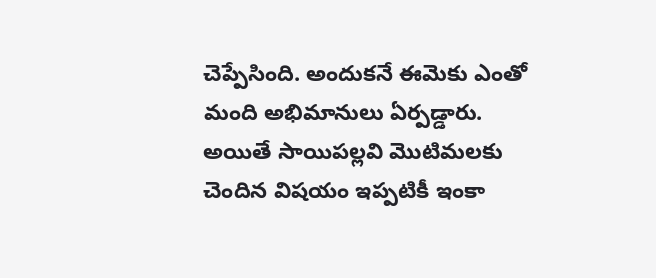చెప్పేసింది. అందుకనే ఈమెకు ఎంతో మంది అభిమానులు ఏర్పడ్డారు. అయితే సాయిపల్లవి మొటిమలకు చెందిన విషయం ఇప్పటికీ ఇంకా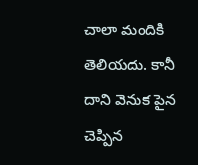చాలా మందికి తెలియదు. కానీ దాని వెనుక పైన చెప్పిన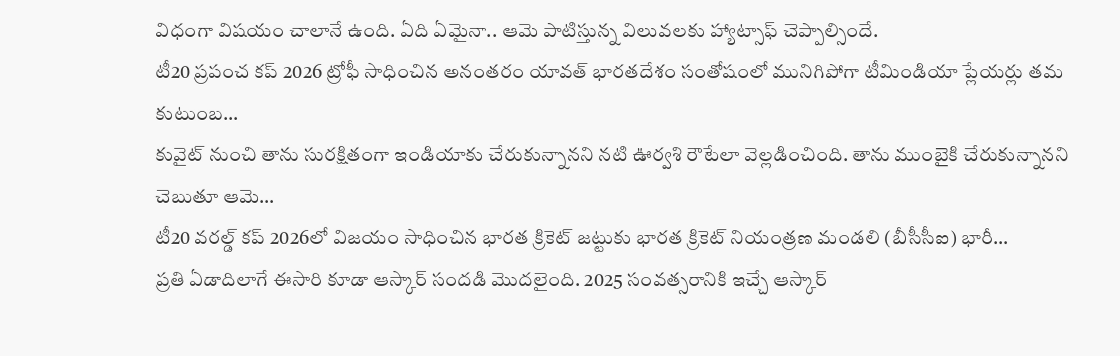విధంగా విషయం చాలానే ఉంది. ఏది ఏమైనా.. ఆమె పాటిస్తున్న విలువలకు హ్యాట్సాఫ్ చెప్పాల్సిందే.
టీ20 ప్రపంచ కప్ 2026 ట్రోఫీ సాధించిన అనంతరం యావత్ భారతదేశం సంతోషంలో మునిగిపోగా టీమిండియా ప్లేయర్లు తమ కుటుంబ…
కువైట్ నుంచి తాను సురక్షితంగా ఇండియాకు చేరుకున్నానని నటి ఊర్వశి రౌటేలా వెల్లడించింది. తాను ముంబైకి చేరుకున్నానని చెబుతూ ఆమె…
టీ20 వరల్డ్ కప్ 2026లో విజయం సాధించిన భారత క్రికెట్ జట్టుకు భారత క్రికెట్ నియంత్రణ మండలి (బీసీసీఐ) భారీ…
ప్రతి ఏడాదిలాగే ఈసారి కూడా ఆస్కార్ సందడి మొదలైంది. 2025 సంవత్సరానికి ఇచ్చే ఆస్కార్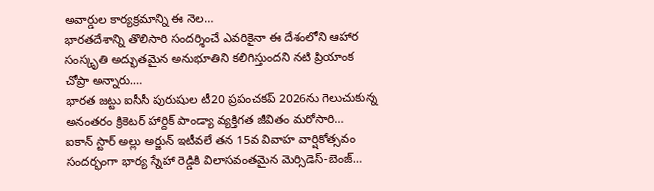అవార్డుల కార్యక్రమాన్ని ఈ నెల…
భారతదేశాన్ని తొలిసారి సందర్శించే ఎవరికైనా ఈ దేశంలోని ఆహార సంస్కృతి అద్భుతమైన అనుభూతిని కలిగిస్తుందని నటి ప్రియాంక చోప్రా అన్నారు.…
భారత జట్టు ఐసీసీ పురుషుల టీ20 ప్రపంచకప్ 2026ను గెలుచుకున్న అనంతరం క్రికెటర్ హార్దిక్ పాండ్యా వ్యక్తిగత జీవితం మరోసారి…
ఐకాన్ స్టార్ అల్లు అర్జున్ ఇటీవలే తన 15వ వివాహ వార్షికోత్సవం సందర్భంగా భార్య స్నేహా రెడ్డికి విలాసవంతమైన మెర్సిడెస్-బెంజ్…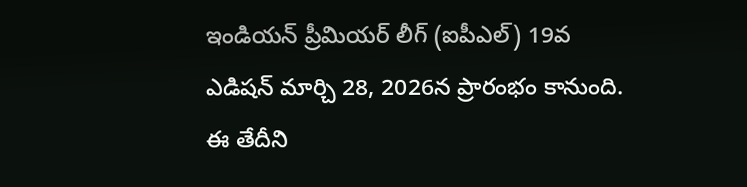ఇండియన్ ప్రీమియర్ లీగ్ (ఐపీఎల్) 19వ ఎడిషన్ మార్చి 28, 2026న ప్రారంభం కానుంది. ఈ తేదీని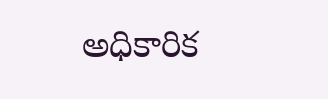అధికారిక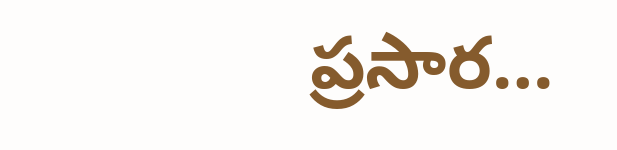ప్రసార…